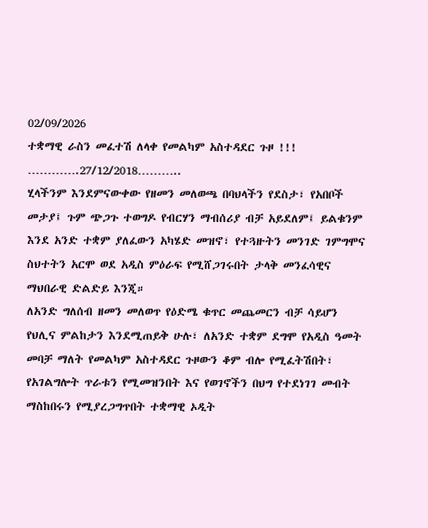02/09/2026
ተቋማዊ ራስን መፈተሽ ለላቀ የመልካም አስተዳደር ጉዞ !!!
………….27/12/2018………..
ሂላችንም እንደምናውቀው የዘመን መለወጫ በባህላችን የደስታ፣ የአበቦች መታያ፤ ጉም ጭጋጉ ተወግዶ የብርሃን ማብሰሪያ ብቻ አይደለም፤ ይልቁንም እንደ አንድ ተቋም ያለፈውን አካሄድ መዝኖ፣ የተጓዙትን መንገድ ገምግሞና ስህተትን አርሞ ወደ አዲስ ምዕራፍ የሚሸጋገሩበት ታላቅ መንፈሳዊና ማህበራዊ ድልድይ እንጂ።
ለአንድ ግለሰብ ዘመን መለወጥ የዕድሜ ቁጥር መጨመርን ብቻ ሳይሆን የህሊና ምልከታን እንደሚጠይቅ ሁሉ፣ ለአንድ ተቋም ደግሞ የአዲስ ዓመት መባቻ ማለት የመልካም አስተዳደር ጉዞውን ቆም ብሎ የሚፈትሽበት፣ የአገልግሎት ጥራቱን የሚመዝንበት እና የወገኖችን በህግ የተደነገገ መብት ማስከበሩን የሚያረጋግጥበት ተቋማዊ ኦዲት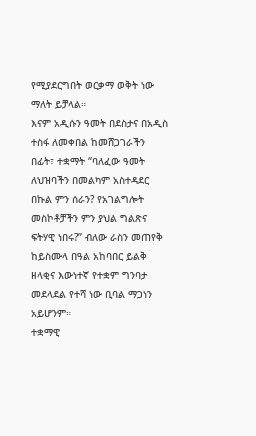የሚያደርግበት ወርቃማ ወቅት ነው ማለት ይቻላል።
እናም አዲሱን ዓመት በደስታና በአዲስ ተስፋ ለመቀበል ከመሸጋገራችን በፊት፣ ተቋማት “ባለፈው ዓመት ለህዝባችን በመልካም አስተዳደር በኩል ምን ሰራን? የአገልግሎት መስኮቶቻችን ምን ያህል ግልጽና ፍትሃዊ ነበሩ?” ብለው ራስን መጠየቅ ከይስሙላ በዓል አከባበር ይልቅ ዘላቂና እውነተኛ የተቋም ግንባታ መደላደል የተሻ ነው ቢባል ማጋነን አይሆንም።
ተቋማዊ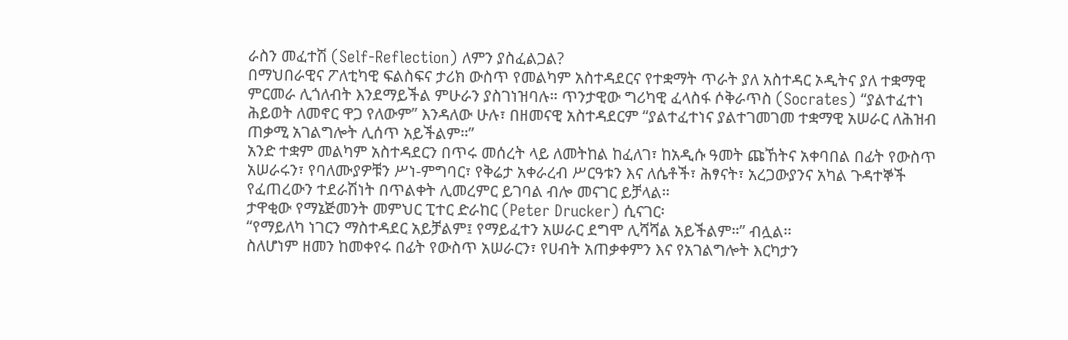ራስን መፈተሽ (Self-Reflection) ለምን ያስፈልጋል?
በማህበራዊና ፖለቲካዊ ፍልስፍና ታሪክ ውስጥ የመልካም አስተዳደርና የተቋማት ጥራት ያለ አስተዳር ኦዲትና ያለ ተቋማዊ ምርመራ ሊጎለብት እንደማይችል ምሁራን ያስገነዝባሉ። ጥንታዊው ግሪካዊ ፈላስፋ ሶቅራጥስ (Socrates) “ያልተፈተነ ሕይወት ለመኖር ዋጋ የለውም” እንዳለው ሁሉ፣ በዘመናዊ አስተዳደርም “ያልተፈተነና ያልተገመገመ ተቋማዊ አሠራር ለሕዝብ ጠቃሚ አገልግሎት ሊሰጥ አይችልም።”
አንድ ተቋም መልካም አስተዳደርን በጥሩ መሰረት ላይ ለመትከል ከፈለገ፣ ከአዲሱ ዓመት ጩኸትና አቀባበል በፊት የውስጥ አሠራሩን፣ የባለሙያዎቹን ሥነ-ምግባር፣ የቅሬታ አቀራረብ ሥርዓቱን እና ለሴቶች፣ ሕፃናት፣ አረጋውያንና አካል ጉዳተኞች የፈጠረውን ተደራሽነት በጥልቀት ሊመረምር ይገባል ብሎ መናገር ይቻላል።
ታዋቂው የማኔጅመንት መምህር ፒተር ድራከር (Peter Drucker) ሲናገር፡
“የማይለካ ነገርን ማስተዳደር አይቻልም፤ የማይፈተን አሠራር ደግሞ ሊሻሻል አይችልም።” ብሏል፡፡
ስለሆነም ዘመን ከመቀየሩ በፊት የውስጥ አሠራርን፣ የሀብት አጠቃቀምን እና የአገልግሎት እርካታን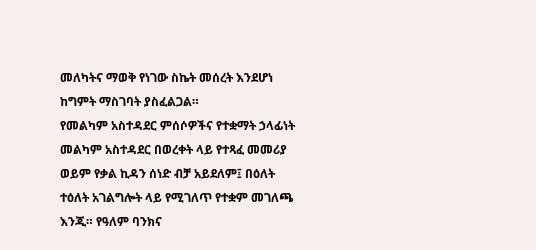መለካትና ማወቅ የነገው ስኬት መሰረት እንደሆነ ከግምት ማስገባት ያስፈልጋል።
የመልካም አስተዳደር ምሰሶዎችና የተቋማት ኃላፊነት
መልካም አስተዳደር በወረቀት ላይ የተጻፈ መመሪያ ወይም የቃል ኪዳን ሰነድ ብቻ አይደለም፤ በዕለት ተዕለት አገልግሎት ላይ የሚገለጥ የተቋም መገለጫ እንጂ። የዓለም ባንክና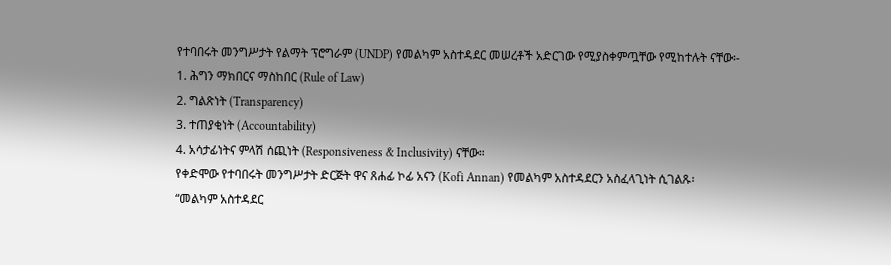የተባበሩት መንግሥታት የልማት ፕሮግራም (UNDP) የመልካም አስተዳደር መሠረቶች አድርገው የሚያስቀምጧቸው የሚከተሉት ናቸው፡-
1. ሕግን ማክበርና ማስከበር (Rule of Law)
2. ግልጽነት (Transparency)
3. ተጠያቂነት (Accountability)
4. አሳታፊነትና ምላሽ ሰጪነት (Responsiveness & Inclusivity) ናቸው።
የቀድሞው የተባበሩት መንግሥታት ድርጅት ዋና ጸሐፊ ኮፊ አናን (Kofi Annan) የመልካም አስተዳደርን አስፈላጊነት ሲገልጹ፡
“መልካም አስተዳደር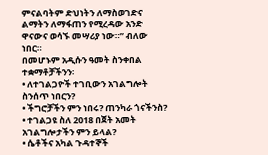ምናልባትም ድህነትን ለማስወገድና ልማትን ለማፋጠን የሚረዳው አንድ ዋናውና ወሳኙ መሣሪያ ነው።” ብለው ነበር።
በመሆኑም አዲሱን ዓመት ስንቀበል ተቋማቶቻችንን፡
• ለተገልጋዮች ተገቢውን አገልግሎት ስንሰጥ ነበርን?
• ችግሮቻችን ምን ነበሩ? ጠንካራ ጎናችንስ?
• ተገልጋዩ ስለ 2018 በጀት አመት አገልግሎታችን ምን ይላል?
• ሴቶችና አካል ጉዳተኞች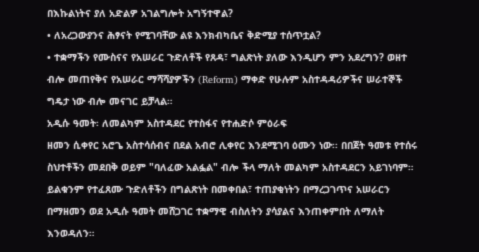በእኩልነትና ያለ አድልዎ አገልግሎት አግኝተዋል?
• ለአረጋውያንና ሕፃናት የሚገባቸው ልዩ እንክብካቤና ቅድሚያ ተሰጥቷል?
• ተቋማችን የሙስናና የአሠራር ጉድለቶች የጸዳ፣ ግልጽነት ያለው እንዲሆን ምን አደረግን? ወዘተ
ብሎ መጠየቅና የአሠራር ማሻሻያዎችን (Reform) ማቀድ የሁሉም አስተዳዳሪዎችና ሠራተኞች ግዴታ ነው ብሎ መናገር ይቻላል።
አዲሱ ዓመት፡ ለመልካም አስተዳደር የተስፋና የተሐድሶ ምዕራፍ
ዘመን ሲቀየር አሮጌ አስተሳሰብና በደል አብሮ ሊቀየር እንደሚገባ ዕሙን ነው፡፡ በበጀት ዓመቱ የተሰሩ ስህተቶችን መደበቅ ወይም "ባለፈው አልፏል" ብሎ ችላ ማለት መልካም አስተዳደርን አይገነባም። ይልቁንም የተፈጸሙ ጉድለቶችን በግልጽነት በመቀበል፣ ተጠያቂነትን በማረጋገጥና አሠራርን በማዘመን ወደ አዲሱ ዓመት መሸጋገር ተቋማዊ ብስለትን ያሳያልና እንጠቀምበት ለማለት እንወዳለን።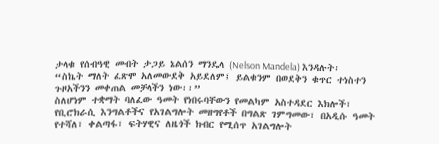ታላቁ የሰብዓዊ መብት ታጋይ ኔልሰን ማንዴላ (Nelson Mandela) እንዳሉት፡
“ስኬት ማለት ፈጽሞ አለመውደቅ አይደለም፤ ይልቁንም በወደቅን ቁጥር ተነስተን ጉዞአችንን መቀጠል መቻላችን ነው፡፡”
ስለሆነም ተቋማት ባለፈው ዓመት የነበሩባቸውን የመልካም አስተዳደር እክሎች፣ የቢሮክራሲ እንግልቶችና የአገልግሎት መዘግየቶች በግልጽ ገምግመው፣ በአዲሱ ዓመት የተሻለ፣ ቀልጣፋ፣ ፍትሃዊና ለዜጎች ክብር የሚሰጥ አገልግሎት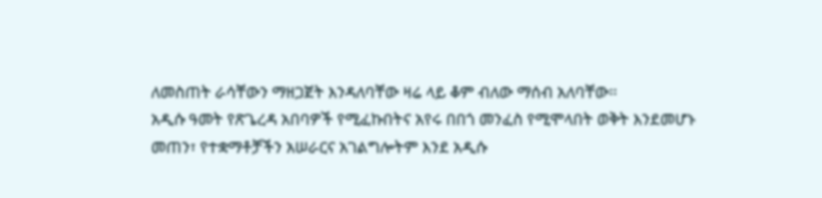ለመስጠት ራሳቸውን ማዘጋጀት እንዳለባቸው ዛሬ ላይ ቆም ብለው ማሰብ አለባቸው፡፡
አዲሱ ዓመት የጽጌረዳ አበባዎች የሚፈኩበትና አየሩ በበጎ መንፈስ የሚሞላበት ወቅት እንደመሆኑ መጠን፣ የተቋማቶቻችን አሠራርና አገልግሎትም እንደ አዲሱ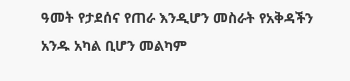ዓመት የታደሰና የጠራ እንዲሆን መስራት የአቅዳችን አንዱ አካል ቢሆን መልካም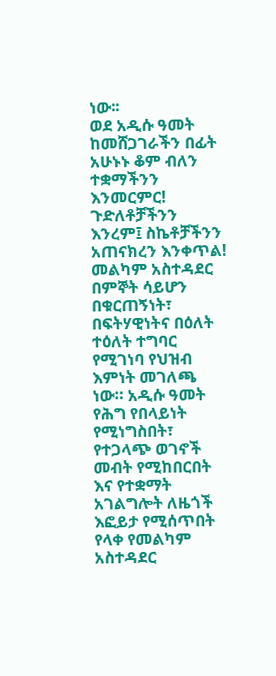ነው፡፡
ወደ አዲሱ ዓመት ከመሸጋገራችን በፊት አሁኑኑ ቆም ብለን ተቋማችንን እንመርምር! ጉድለቶቻችንን እንረም፤ ስኬቶቻችንን አጠናክረን እንቀጥል! መልካም አስተዳደር በምኞት ሳይሆን በቁርጠኝነት፣ በፍትሃዊነትና በዕለት ተዕለት ተግባር የሚገነባ የህዝብ እምነት መገለጫ ነው። አዲሱ ዓመት የሕግ የበላይነት የሚነግስበት፣ የተጋላጭ ወገኖች መብት የሚከበርበት እና የተቋማት አገልግሎት ለዜጎች እፎይታ የሚሰጥበት የላቀ የመልካም አስተዳደር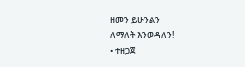ዘመን ይሁንልን
ለማለት እንወዳለን!
• ተዘጋጀ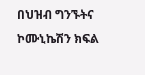በህዝብ ግንኙትና ኮሙኒኬሽን ክፍል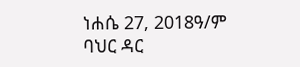ነሐሴ 27, 2018ዓ/ም
ባህር ዳር